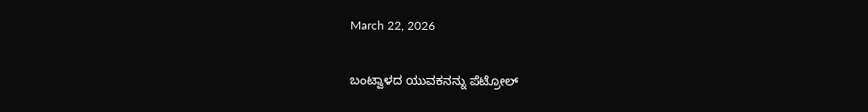March 22, 2026

ಬಂಟ್ವಾಳದ ಯುವಕನನ್ನು ಪೆಟ್ರೋಲ್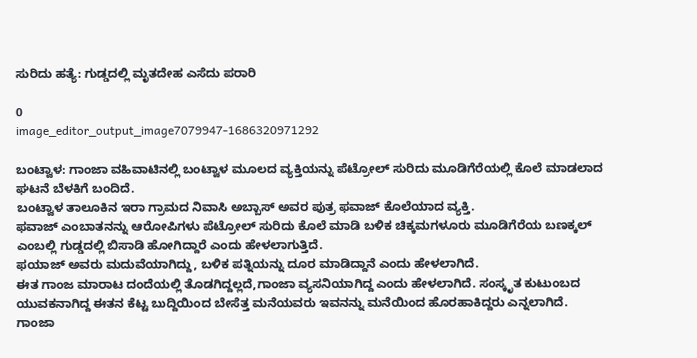ಸುರಿದು ಹತ್ಯೆ: ಗುಡ್ಡದಲ್ಲಿ ಮೃತದೇಹ ಎಸೆದು ಪರಾರಿ

0
image_editor_output_image7079947-1686320971292

ಬಂಟ್ವಾಳ: ಗಾಂಜಾ ವಹಿವಾಟಿನಲ್ಲಿ ಬಂಟ್ವಾಳ ಮೂಲದ ವ್ಯಕ್ತಿಯನ್ನು ಪೆಟ್ರೋಲ್ ಸುರಿದು ಮೂಡಿಗೆರೆಯಲ್ಲಿ ಕೊಲೆ ಮಾಡಲಾದ ಘಟನೆ ಬೆಳಕಿಗೆ ಬಂದಿದೆ.
ಬಂಟ್ವಾಳ ತಾಲೂಕಿನ ಇರಾ ಗ್ರಾಮದ ನಿವಾಸಿ ಅಬ್ಬಾಸ್ ಅವರ ಪುತ್ರ ಫವಾಜ್ ಕೊಲೆಯಾದ ವ್ಯಕ್ತಿ.
ಫವಾಜ್ ಎಂಬಾತನನ್ನು ಆರೋಪಿಗಳು ಪೆಟ್ರೋಲ್ ಸುರಿದು ಕೊಲೆ ಮಾಡಿ ಬಳಿಕ ಚಿಕ್ಕಮಗಳೂರು ಮೂಡಿಗೆರೆಯ ಬಣಕ್ಕಲ್ ಎಂಬಲ್ಲಿ ಗುಡ್ಡದಲ್ಲಿ ಬಿಸಾಡಿ ಹೋಗಿದ್ದಾರೆ ಎಂದು ಹೇಳಲಾಗುತ್ತಿದೆ.
ಫಯಾಜ್ ಅವರು ಮದುವೆಯಾಗಿದ್ದು, ಬಳಿಕ ಪತ್ನಿಯನ್ನು ದೂರ ಮಾಡಿದ್ದಾನೆ ಎಂದು ಹೇಳಲಾಗಿದೆ.
ಈತ ಗಾಂಜ ಮಾರಾಟ ದಂದೆಯಲ್ಲಿ ತೊಡಗಿದ್ದಲ್ಲದೆ,ಗಾಂಜಾ ವ್ಯಸನಿಯಾಗಿದ್ದ ಎಂದು ಹೇಳಲಾಗಿದೆ. ಸಂಸ್ಕೃತ ಕುಟುಂಬದ ಯುವಕನಾಗಿದ್ದ ಈತನ ಕೆಟ್ಟ ಬುದ್ದಿಯಿಂದ ಬೇಸೆತ್ತ ಮನೆಯವರು ಇವನನ್ನು ಮನೆಯಿಂದ ಹೊರಹಾಕಿದ್ದರು ಎನ್ನಲಾಗಿದೆ.
ಗಾಂಜಾ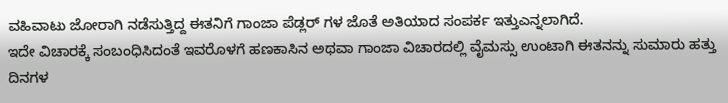ವಹಿವಾಟು ಜೋರಾಗಿ ನಡೆಸುತ್ತಿದ್ದ ಈತನಿಗೆ ಗಾಂಜಾ ಪೆಡ್ಲರ್ ಗಳ ಜೊತೆ ಅತಿಯಾದ ಸಂಪರ್ಕ ಇತ್ತು‌ಎನ್ನಲಾಗಿದೆ.
ಇದೇ ವಿಚಾರಕ್ಕೆ ಸಂಬಂಧಿಸಿದಂತೆ ಇವರೊಳಗೆ ಹಣಕಾಸಿನ ಅಥವಾ ಗಾಂಜಾ ವಿಚಾರದಲ್ಲಿ ವೈಮಸ್ಸು ಉಂಟಾಗಿ ಈತನನ್ನು ಸುಮಾರು ಹತ್ತು ದಿನಗಳ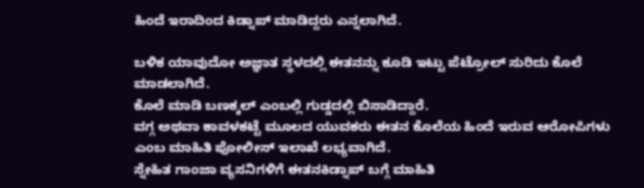ಹಿಂದೆ ಇರಾದಿಂದ ಕಿಡ್ನಾಪ್ ಮಾಡಿದ್ದರು ಎನ್ನಲಾಗಿದೆ.

ಬಳಿಕ ಯಾವುದೋ ಅಜ್ಞಾತ ಸ್ಥಳದಲ್ಲಿ ಈತನನ್ನು ಕೂಡಿ ಇಟ್ಟು ಪೆಟ್ರೋಲ್ ಸುರಿದು ಕೊಲೆ ಮಾಡಲಾಗಿದೆ.
ಕೊಲೆ ಮಾಡಿ ಬಣಕ್ಕಲ್ ಎಂಬಲ್ಲಿ ಗುಡ್ಡದಲ್ಲಿ ಬಿಸಾಡಿದ್ದಾರೆ.
ವಗ್ಗ ಅಥವಾ ಕಾವಳಕಟ್ಟೆ ಮೂಲದ ಯುವಕರು ಈತನ ಕೊಲೆಯ ಹಿಂದೆ ಇರುವ ಆರೋಪಿಗಳು ಎಂಬ ಮಾಹಿತಿ ಪೋಲೀಸ್ ಇಲಾಖೆ ಲಭ್ಯವಾಗಿದೆ.
ಸ್ನೇಹಿತ ಗಾಂಜಾ ವ್ಯಸನಿಗಳಿಗೆ ಈತನ‌ಕಿಡ್ನಾಪ್ ಬಗ್ಗೆ ಮಾಹಿತಿ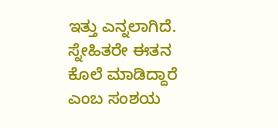ಇತ್ತು ಎನ್ನಲಾಗಿದೆ.
ಸ್ನೇಹಿತರೇ ಈತನ‌ ಕೊಲೆ ಮಾಡಿದ್ದಾರೆ ಎಂಬ ಸಂಶಯ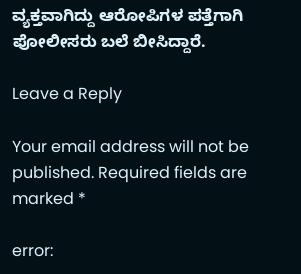ವ್ಯಕ್ತವಾಗಿದ್ದು ಆರೋಪಿಗಳ ಪತ್ತೆಗಾಗಿ‌ ಪೋಲೀಸರು ಬಲೆ ಬೀಸಿದ್ದಾರೆ.

Leave a Reply

Your email address will not be published. Required fields are marked *

error: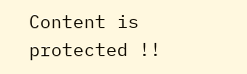Content is protected !!